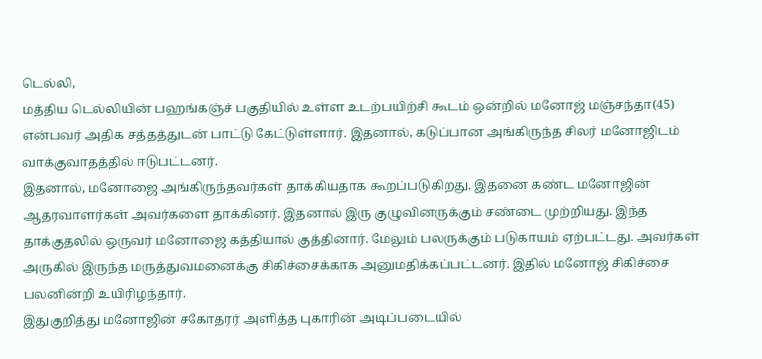டெல்லி,
மத்திய டெல்லியின் பஹங்கஞ்ச் பகுதியில் உள்ள உடற்பயிற்சி கூடம் ஒன்றில் மனோஜ் மஞ்சந்தா(45) என்பவர் அதிக சத்தத்துடன் பாட்டு கேட்டுள்ளார். இதனால், கடுப்பான அங்கிருந்த சிலர் மனோஜிடம் வாக்குவாதத்தில் ஈடுபட்டனர்.
இதனால், மனோஜை அங்கிருந்தவர்கள் தாக்கியதாக கூறப்படுகிறது. இதனை கண்ட மனோஜின் ஆதரவாளர்கள் அவர்களை தாக்கினர். இதனால் இரு குழுவினருக்கும் சண்டை முற்றியது. இந்த தாக்குதலில் ஒருவர் மனோஜை கத்தியால் குத்தினார். மேலும் பலருக்கும் படுகாயம் ஏற்பட்டது. அவர்கள் அருகில் இருந்த மருத்துவமனைக்கு சிகிச்சைக்காக அனுமதிக்கப்பட்டனர். இதில் மனோஜ் சிகிச்சை பலனின்றி உயிரிழந்தார்.
இதுகுறித்து மனோஜின் சகோதரர் அளித்த புகாரின் அடிப்படையில்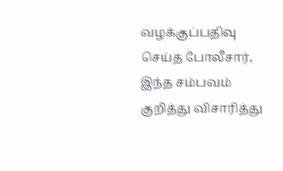வழக்குப்பதிவு செய்த போலீசார், இந்த சம்பவம் குறித்து விசாரித்து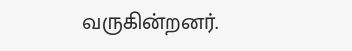வருகின்றனர்.